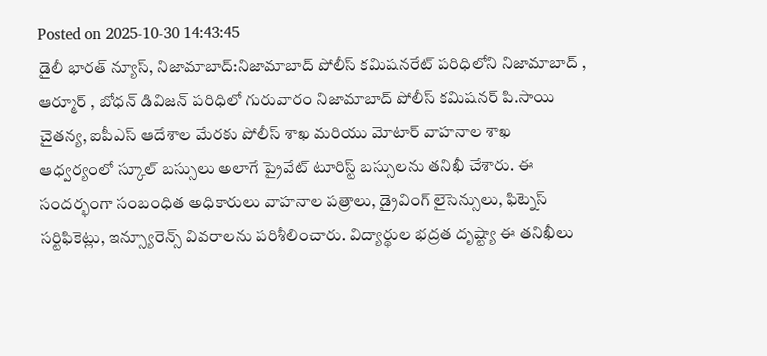Posted on 2025-10-30 14:43:45
డైలీ భారత్ న్యూస్, నిజామాబాద్:నిజామాబాద్ పోలీస్ కమిషనరేట్ పరిధిలోని నిజామాబాద్ , ఆర్మూర్ , బోధన్ డివిజన్ పరిధిలో గురువారం నిజామాబాద్ పోలీస్ కమిషనర్ పి.సాయి చైతన్య, ఐపీఎస్ ఆదేశాల మేరకు పోలీస్ శాఖ మరియు మోటార్ వాహనాల శాఖ ఆధ్వర్యంలో స్కూల్ బస్సులు అలాగే ప్రైవేట్ టూరిస్ట్ బస్సులను తనిఖీ చేశారు. ఈ సందర్భంగా సంబంధిత అధికారులు వాహనాల పత్రాలు, డ్రైవింగ్ లైసెన్సులు, ఫిట్నెస్ సర్టిఫికెట్లు, ఇన్స్యూరెన్స్ వివరాలను పరిశీలించారు. విద్యార్థుల భద్రత దృష్ట్యా ఈ తనిఖీలు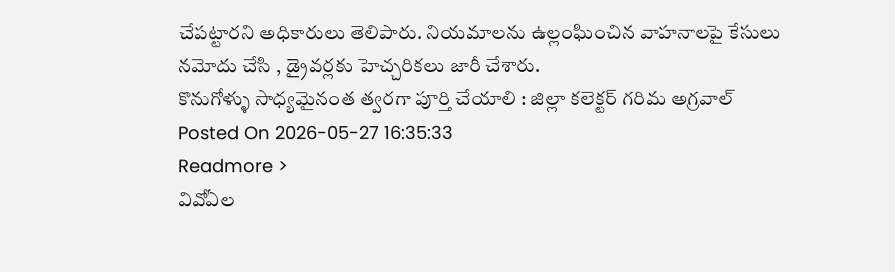చేపట్టారని అధికారులు తెలిపారు. నియమాలను ఉల్లంఘించిన వాహనాలపై కేసులు నమోదు చేసి , డ్రైవర్లకు హెచ్చరికలు జారీ చేశారు.
కొనుగోళ్ళు సాధ్యమైనంత త్వరగా పూర్తి చేయాలి : జిల్లా కలెక్టర్ గరిమ అగ్రవాల్
Posted On 2026-05-27 16:35:33
Readmore >
వివోఏల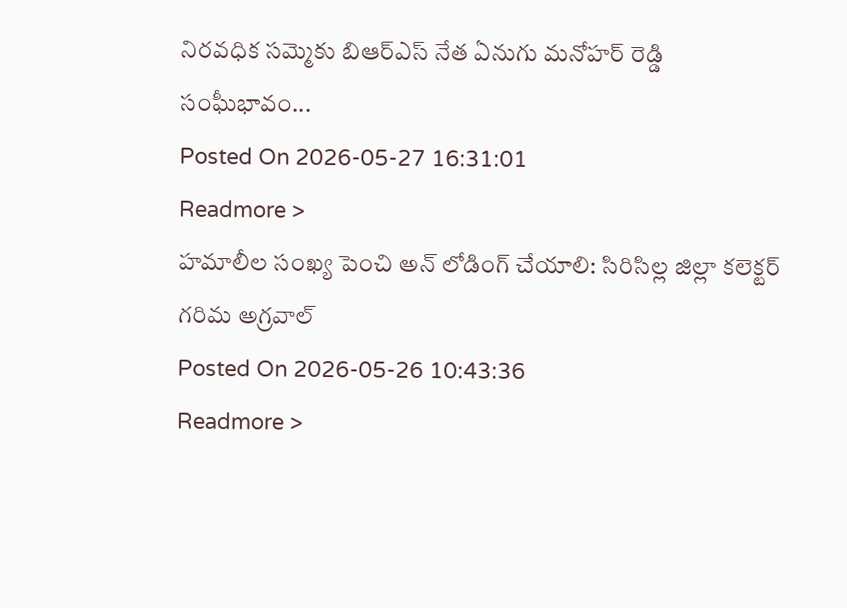నిరవధిక సమ్మెకు బిఆర్ఎస్ నేత ఏనుగు మనోహర్ రెడ్డి సంఘీభావం...
Posted On 2026-05-27 16:31:01
Readmore >
హమాలీల సంఖ్య పెంచి అన్ లోడింగ్ చేయాలి: సిరిసిల్ల జిల్లా కలెక్టర్ గరిమ అగ్రవాల్
Posted On 2026-05-26 10:43:36
Readmore >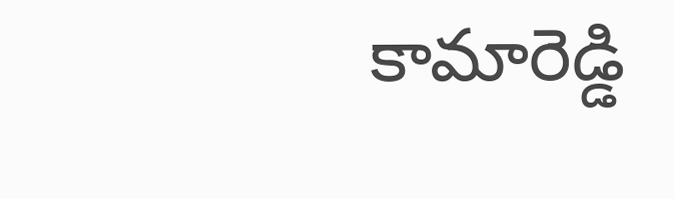కామారెడ్డి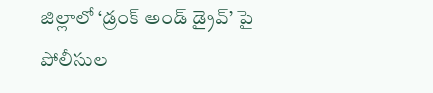జిల్లాలో ‘డ్రంక్ అండ్ డ్రైవ్’ పై పోలీసుల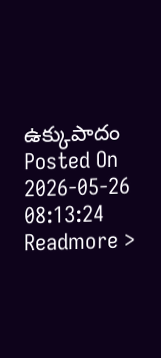ఉక్కుపాదం
Posted On 2026-05-26 08:13:24
Readmore >